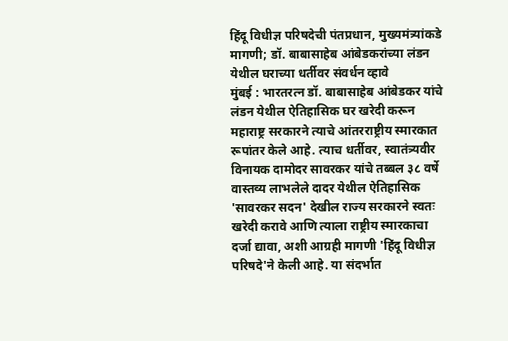हिंदू विधीज्ञ परिषदेची पंतप्रधान, मुख्यमंत्र्यांकडे मागणी; डॉ. बाबासाहेब आंबेडकरांच्या लंडन येथील घराच्या धर्तीवर संवर्धन व्हावे
मुंबई : भारतरत्न डॉ. बाबासाहेब आंबेडकर यांचे लंडन येथील ऐतिहासिक घर खरेदी करून महाराष्ट्र सरकारने त्याचे आंतरराष्ट्रीय स्मारकात रूपांतर केले आहे. त्याच धर्तीवर, स्वातंत्र्यवीर विनायक दामोदर सावरकर यांचे तब्बल ३८ वर्षे वास्तव्य लाभलेले दादर येथील ऐतिहासिक 'सावरकर सदन' देखील राज्य सरकारने स्वतः खरेदी करावे आणि त्याला राष्ट्रीय स्मारकाचा दर्जा द्यावा, अशी आग्रही मागणी 'हिंदू विधीज्ञ परिषदे'ने केली आहे. या संदर्भात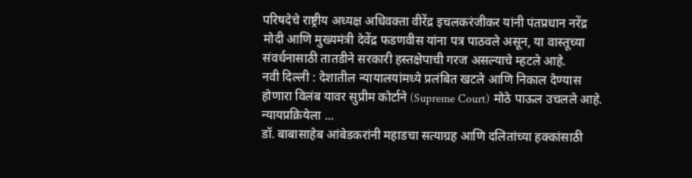परिषदेचे राष्ट्रीय अध्यक्ष अधिवक्ता वीरेंद्र इचलकरंजीकर यांनी पंतप्रधान नरेंद्र मोदी आणि मुख्यमंत्री देवेंद्र फडणवीस यांना पत्र पाठवले असून, या वास्तूच्या संवर्धनासाठी तातडीने सरकारी हस्तक्षेपाची गरज असल्याचे म्हटले आहे.
नवी दिल्ली : देशातील न्यायालयांमध्ये प्रलंबित खटले आणि निकाल देण्यास होणारा विलंब यावर सुप्रीम कोर्टाने (Supreme Court) मोठे पाऊल उचलले आहे. न्यायप्रक्रियेला ...
डॉ. बाबासाहेब आंबेडकरांनी महाडचा सत्याग्रह आणि दलितांच्या हक्कांसाठी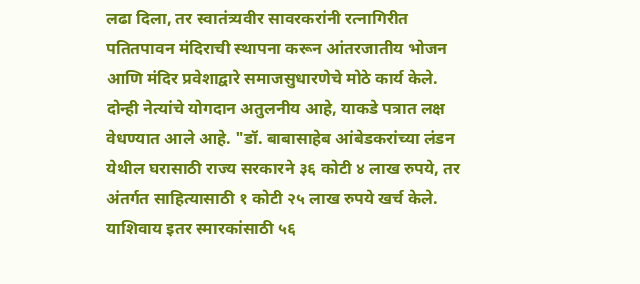लढा दिला, तर स्वातंत्र्यवीर सावरकरांनी रत्नागिरीत पतितपावन मंदिराची स्थापना करून आंतरजातीय भोजन आणि मंदिर प्रवेशाद्वारे समाजसुधारणेचे मोठे कार्य केले. दोन्ही नेत्यांचे योगदान अतुलनीय आहे, याकडे पत्रात लक्ष वेधण्यात आले आहे. "डॉ. बाबासाहेब आंबेडकरांच्या लंडन येथील घरासाठी राज्य सरकारने ३६ कोटी ४ लाख रुपये, तर अंतर्गत साहित्यासाठी १ कोटी २५ लाख रुपये खर्च केले. याशिवाय इतर स्मारकांसाठी ५६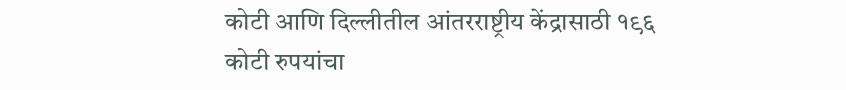कोटी आणि दिल्लीतील आंतरराष्ट्रीय केंद्रासाठी १९६ कोटी रुपयांचा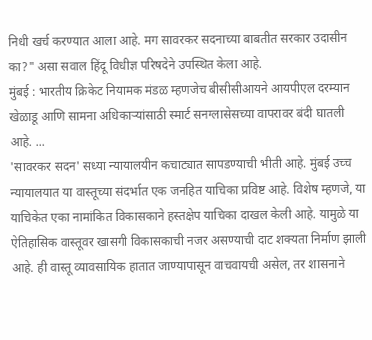निधी खर्च करण्यात आला आहे. मग सावरकर सदनाच्या बाबतीत सरकार उदासीन का?" असा सवाल हिंदू विधीज्ञ परिषदेने उपस्थित केला आहे.
मुंबई : भारतीय क्रिकेट नियामक मंडळ म्हणजेच बीसीसीआयने आयपीएल दरम्यान खेळाडू आणि सामना अधिकाऱ्यांसाठी स्मार्ट सनग्लासेसच्या वापरावर बंदी घातली आहे. ...
'सावरकर सदन' सध्या न्यायालयीन कचाट्यात सापडण्याची भीती आहे. मुंबई उच्च न्यायालयात या वास्तूच्या संदर्भात एक जनहित याचिका प्रविष्ट आहे. विशेष म्हणजे, या याचिकेत एका नामांकित विकासकाने हस्तक्षेप याचिका दाखल केली आहे. यामुळे या ऐतिहासिक वास्तूवर खासगी विकासकाची नजर असण्याची दाट शक्यता निर्माण झाली आहे. ही वास्तू व्यावसायिक हातात जाण्यापासून वाचवायची असेल, तर शासनाने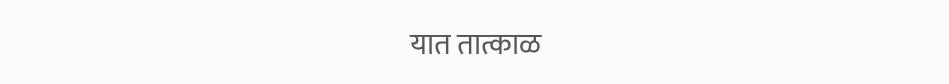यात तात्काळ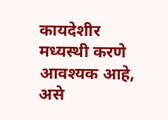कायदेशीर मध्यस्थी करणे आवश्यक आहे, असे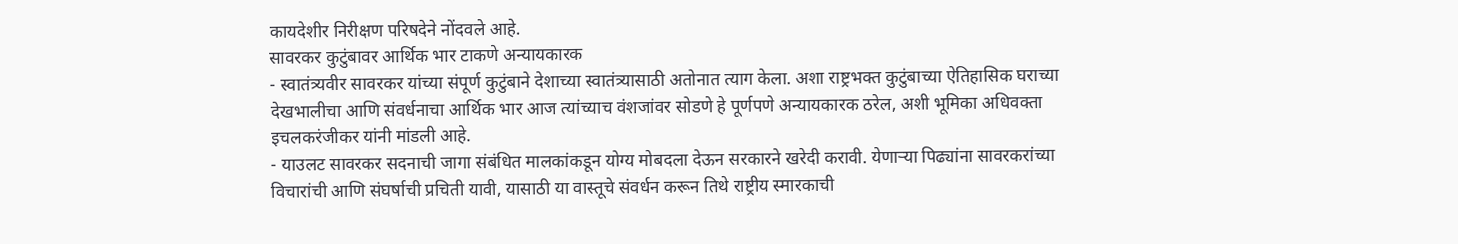कायदेशीर निरीक्षण परिषदेने नोंदवले आहे.
सावरकर कुटुंबावर आर्थिक भार टाकणे अन्यायकारक
- स्वातंत्र्यवीर सावरकर यांच्या संपूर्ण कुटुंबाने देशाच्या स्वातंत्र्यासाठी अतोनात त्याग केला. अशा राष्ट्रभक्त कुटुंबाच्या ऐतिहासिक घराच्या देखभालीचा आणि संवर्धनाचा आर्थिक भार आज त्यांच्याच वंशजांवर सोडणे हे पूर्णपणे अन्यायकारक ठरेल, अशी भूमिका अधिवक्ता इचलकरंजीकर यांनी मांडली आहे.
- याउलट सावरकर सदनाची जागा संबंधित मालकांकडून योग्य मोबदला देऊन सरकारने खरेदी करावी. येणाऱ्या पिढ्यांना सावरकरांच्या विचारांची आणि संघर्षाची प्रचिती यावी, यासाठी या वास्तूचे संवर्धन करून तिथे राष्ट्रीय स्मारकाची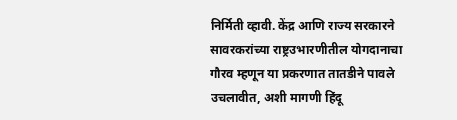निर्मिती व्हावी. केंद्र आणि राज्य सरकारने सावरकरांच्या राष्ट्रउभारणीतील योगदानाचा गौरव म्हणून या प्रकरणात तातडीने पावले उचलावीत, अशी मागणी हिंदू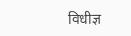विधीज्ञ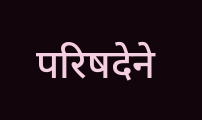परिषदेने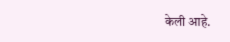केली आहे.